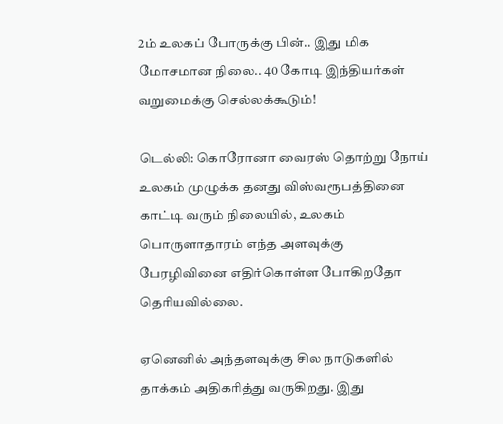2ம் உலகப் போருக்கு பின்.. இது மிக மோசமான நிலை.. 40 கோடி இந்தியர்கள் வறுமைக்கு செல்லக்கூடும்!

டெல்லி: கொரோனா வைரஸ் தொற்று நோய் உலகம் முழுக்க தனது விஸ்வரூபத்தினை காட்டி வரும் நிலையில், உலகம் பொருளாதாரம் எந்த அளவுக்கு பேரழிவினை எதிர்கொள்ள போகிறதோ தெரியவில்லை.

ஏனெனில் அந்தளவுக்கு சில நாடுகளில் தாக்கம் அதிகரித்து வருகிறது. இது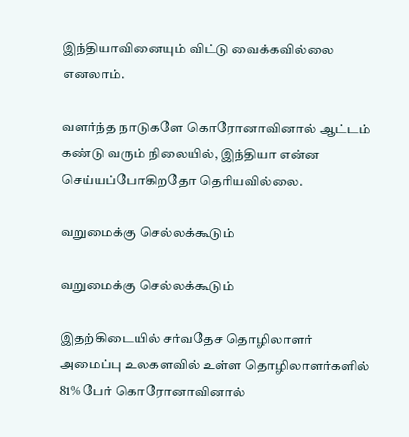இந்தியாவினையும் விட்டு வைக்கவில்லை எனலாம்.

வளர்ந்த நாடுகளே கொரோனாவினால் ஆட்டம் கண்டு வரும் நிலையில், இந்தியா என்ன செய்யப்போகிறதோ தெரியவில்லை.

வறுமைக்கு செல்லக்கூடும்

வறுமைக்கு செல்லக்கூடும்

இதற்கிடையில் சர்வதேச தொழிலாளர் அமைப்பு உலகளவில் உள்ள தொழிலாளர்களில் 81% பேர் கொரோனாவினால்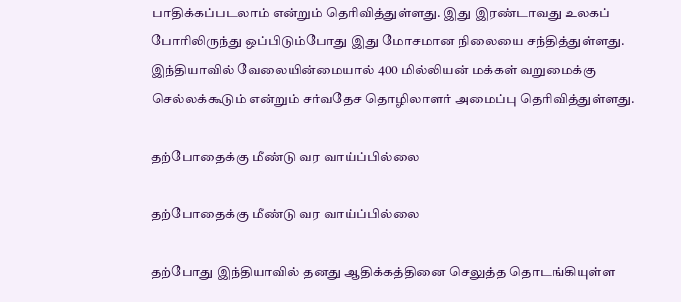பாதிக்கப்படலாம் என்றும் தெரிவித்துள்ளது. இது இரண்டாவது உலகப் போரிலிருந்து ஒப்பிடும்போது இது மோசமான நிலையை சந்தித்துள்ளது. இந்தியாவில் வேலையின்மையால் 400 மில்லியன் மக்கள் வறுமைக்கு செல்லக்கூடும் என்றும் சர்வதேச தொழிலாளர் அமைப்பு தெரிவித்துள்ளது.

தற்போதைக்கு மீண்டு வர வாய்ப்பில்லை

தற்போதைக்கு மீண்டு வர வாய்ப்பில்லை

தற்போது இந்தியாவில் தனது ஆதிக்கத்தினை செலுத்த தொடங்கியுள்ள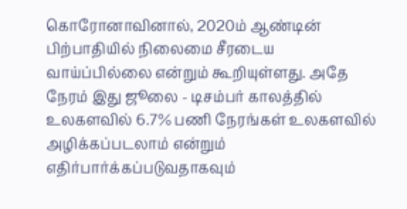கொரோனாவினால், 2020ம் ஆண்டின் பிற்பாதியில் நிலைமை சீரடைய வாய்ப்பில்லை என்றும் கூறியுள்ளது. அதே நேரம் இது ஜூலை - டிசம்பர் காலத்தில் உலகளவில் 6.7% பணி நேரங்கள் உலகளவில் அழிக்கப்படலாம் என்றும் எதிர்பார்க்கப்படுவதாகவும்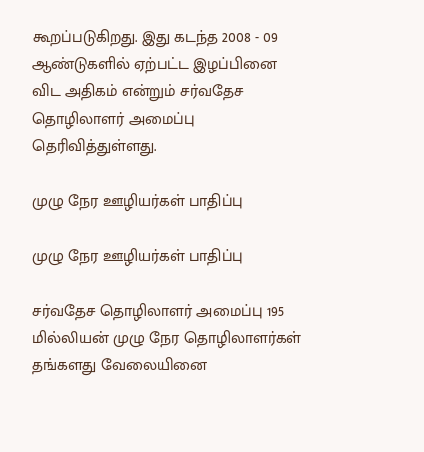கூறப்படுகிறது. இது கடந்த 2008 - 09 ஆண்டுகளில் ஏற்பட்ட இழப்பினை விட அதிகம் என்றும் சர்வதேச தொழிலாளர் அமைப்பு தெரிவித்துள்ளது.

முழு நேர ஊழியர்கள் பாதிப்பு

முழு நேர ஊழியர்கள் பாதிப்பு

சர்வதேச தொழிலாளர் அமைப்பு 195 மில்லியன் முழு நேர தொழிலாளர்கள் தங்களது வேலையினை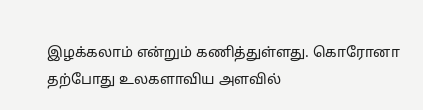இழக்கலாம் என்றும் கணித்துள்ளது. கொரோனா தற்போது உலகளாவிய அளவில்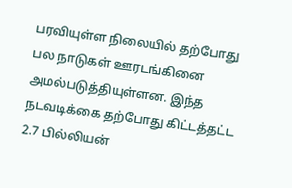பரவியுள்ள நிலையில் தற்போது பல நாடுகள் ஊரடங்கினை அமல்படுத்தியுள்ளன. இந்த நடவடிக்கை தற்போது கிட்டத்தட்ட 2.7 பில்லியன்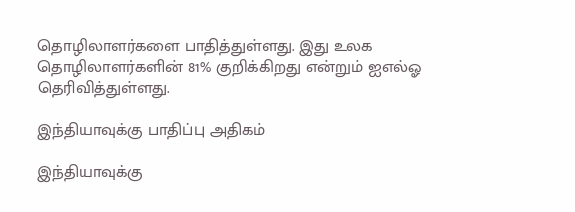தொழிலாளர்களை பாதித்துள்ளது. இது உலக தொழிலாளர்களின் 81% குறிக்கிறது என்றும் ஐஎல்ஓ தெரிவித்துள்ளது.

இந்தியாவுக்கு பாதிப்பு அதிகம்

இந்தியாவுக்கு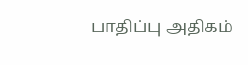பாதிப்பு அதிகம்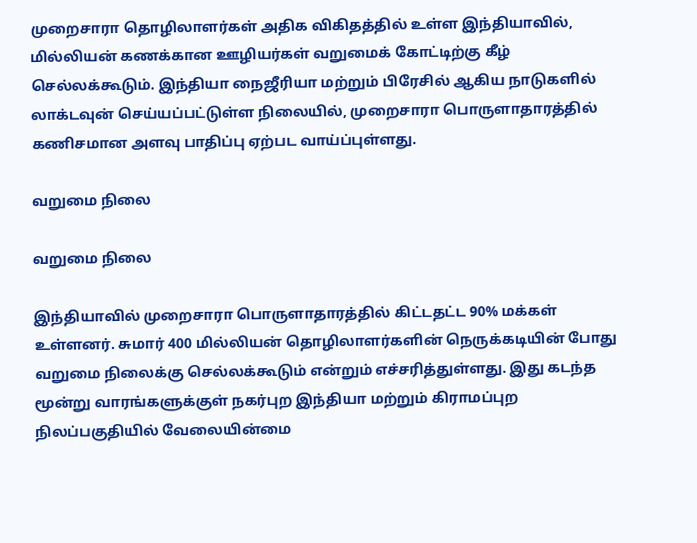முறைசாரா தொழிலாளர்கள் அதிக விகிதத்தில் உள்ள இந்தியாவில், மில்லியன் கணக்கான ஊழியர்கள் வறுமைக் கோட்டிற்கு கீழ் செல்லக்கூடும். இந்தியா நைஜீரியா மற்றும் பிரேசில் ஆகிய நாடுகளில் லாக்டவுன் செய்யப்பட்டுள்ள நிலையில், முறைசாரா பொருளாதாரத்தில் கணிசமான அளவு பாதிப்பு ஏற்பட வாய்ப்புள்ளது.

வறுமை நிலை

வறுமை நிலை

இந்தியாவில் முறைசாரா பொருளாதாரத்தில் கிட்டதட்ட 90% மக்கள் உள்ளனர். சுமார் 400 மில்லியன் தொழிலாளர்களின் நெருக்கடியின் போது வறுமை நிலைக்கு செல்லக்கூடும் என்றும் எச்சரித்துள்ளது. இது கடந்த மூன்று வாரங்களுக்குள் நகர்புற இந்தியா மற்றும் கிராமப்புற நிலப்பகுதியில் வேலையின்மை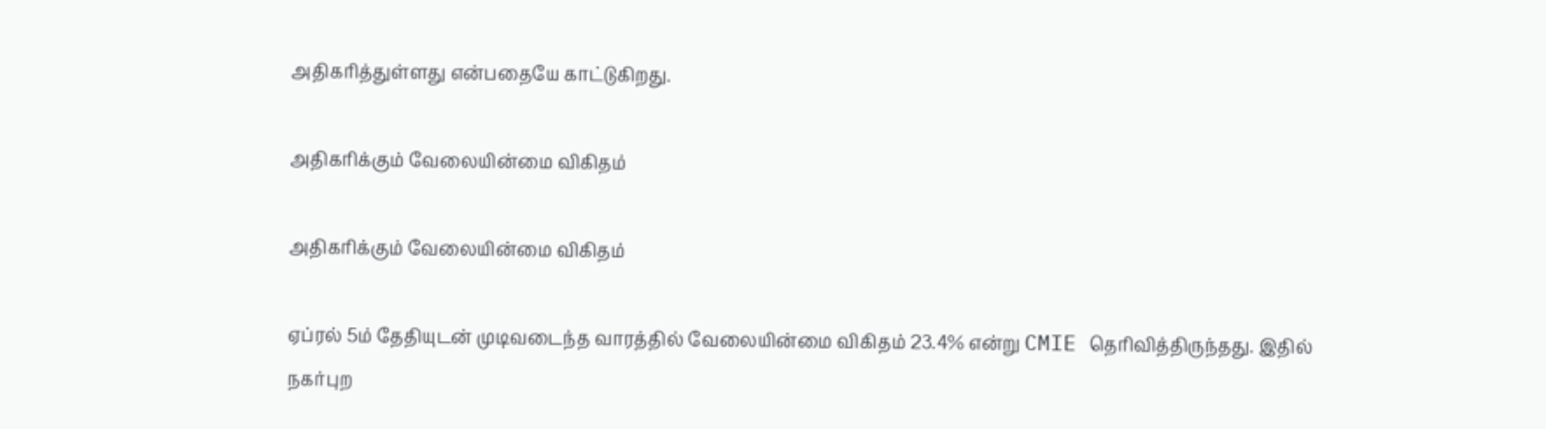அதிகரித்துள்ளது என்பதையே காட்டுகிறது.

அதிகரிக்கும் வேலையின்மை விகிதம்

அதிகரிக்கும் வேலையின்மை விகிதம்

ஏப்ரல் 5ம் தேதியுடன் முடிவடைந்த வாரத்தில் வேலையின்மை விகிதம் 23.4% என்று CMIE தெரிவித்திருந்தது. இதில் நகர்புற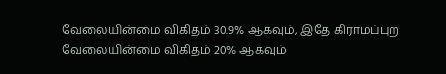வேலையின்மை விகிதம் 30.9% ஆகவும், இதே கிராமப்புற வேலையின்மை விகிதம் 20% ஆகவும்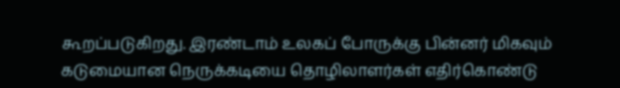கூறப்படுகிறது. இரண்டாம் உலகப் போருக்கு பின்னர் மிகவும் கடுமையான நெருக்கடியை தொழிலாளர்கள் எதிர்கொண்டு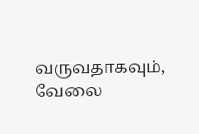வருவதாகவும், வேலை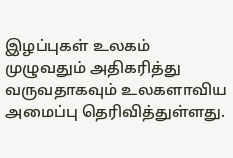இழப்புகள் உலகம் முழுவதும் அதிகரித்து வருவதாகவும் உலகளாவிய அமைப்பு தெரிவித்துள்ளது.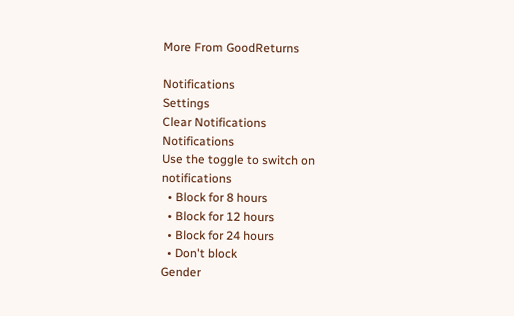More From GoodReturns

Notifications
Settings
Clear Notifications
Notifications
Use the toggle to switch on notifications
  • Block for 8 hours
  • Block for 12 hours
  • Block for 24 hours
  • Don't block
Gender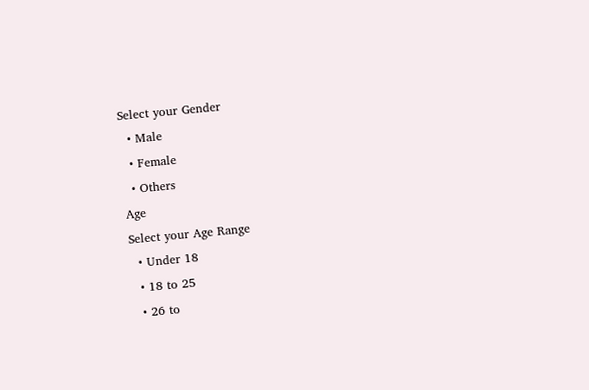Select your Gender
  • Male
  • Female
  • Others
Age
Select your Age Range
  • Under 18
  • 18 to 25
  • 26 to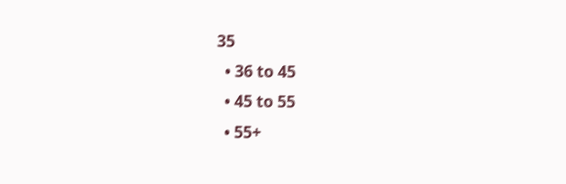35
  • 36 to 45
  • 45 to 55
  • 55+